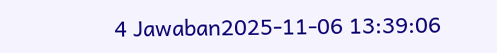4 Jawaban2025-11-06 13:39:06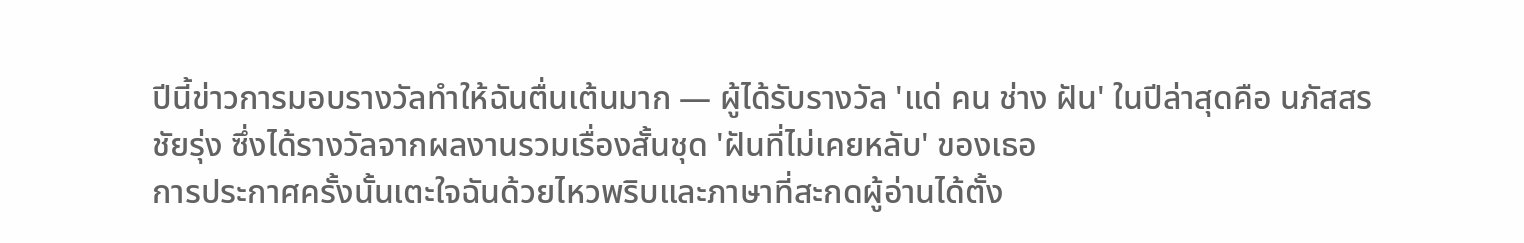ปีนี้ข่าวการมอบรางวัลทำให้ฉันตื่นเต้นมาก — ผู้ได้รับรางวัล 'แด่ คน ช่าง ฝัน' ในปีล่าสุดคือ นภัสสร ชัยรุ่ง ซึ่งได้รางวัลจากผลงานรวมเรื่องสั้นชุด 'ฝันที่ไม่เคยหลับ' ของเธอ
การประกาศครั้งนั้นเตะใจฉันด้วยไหวพริบและภาษาที่สะกดผู้อ่านได้ตั้ง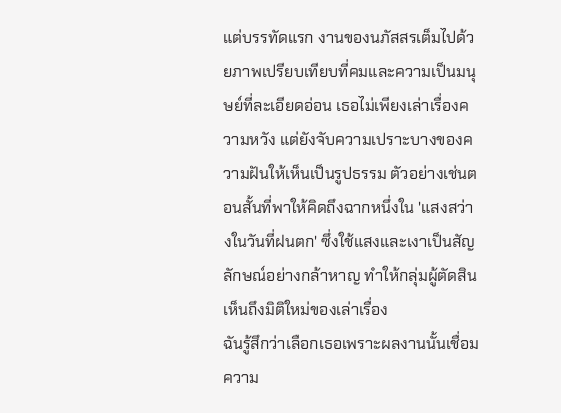แต่บรรทัดแรก งานของนภัสสรเต็มไปด้วยภาพเปรียบเทียบที่คมและความเป็นมนุษย์ที่ละเอียดอ่อน เธอไม่เพียงเล่าเรื่องความหวัง แต่ยังจับความเปราะบางของความฝันให้เห็นเป็นรูปธรรม ตัวอย่างเช่นตอนสั้นที่พาให้คิดถึงฉากหนึ่งใน 'แสงสว่างในวันที่ฝนตก' ซึ่งใช้แสงและเงาเป็นสัญลักษณ์อย่างกล้าหาญ ทำให้กลุ่มผู้ตัดสินเห็นถึงมิติใหม่ของเล่าเรื่อง
ฉันรู้สึกว่าเลือกเธอเพราะผลงานนั้นเชื่อมความ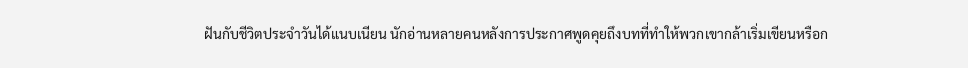ฝันกับชีวิตประจำวันได้แนบเนียน นักอ่านหลายคนหลังการประกาศพูดคุยถึงบทที่ทำให้พวกเขากล้าเริ่มเขียนหรือก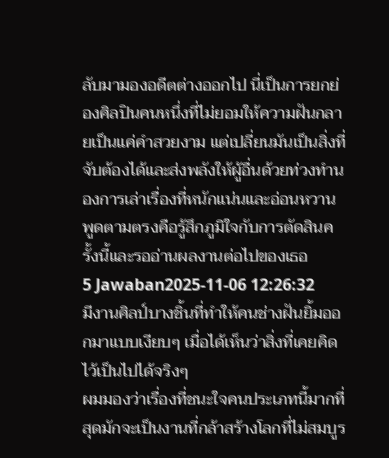ลับมามองอดีตต่างออกไป นี่เป็นการยกย่องศิลปินคนหนึ่งที่ไม่ยอมให้ความฝันกลายเป็นแค่คำสวยงาม แต่เปลี่ยนมันเป็นสิ่งที่จับต้องได้และส่งพลังให้ผู้อื่นด้วยท่วงทำนองการเล่าเรื่องที่หนักแน่นและอ่อนหวาน พูดตามตรงคือรู้สึกภูมิใจกับการตัดสินครั้งนี้และรออ่านผลงานต่อไปของเธอ
5 Jawaban2025-11-06 12:26:32
มีงานศิลป์บางชิ้นที่ทำให้คนช่างฝันยิ้มออกมาแบบเงียบๆ เมื่อได้เห็นว่าสิ่งที่เคยคิดไว้เป็นไปได้จริงๆ
ผมมองว่าเรื่องที่ชนะใจคนประเภทนี้มากที่สุดมักจะเป็นงานที่กล้าสร้างโลกที่ไม่สมบูร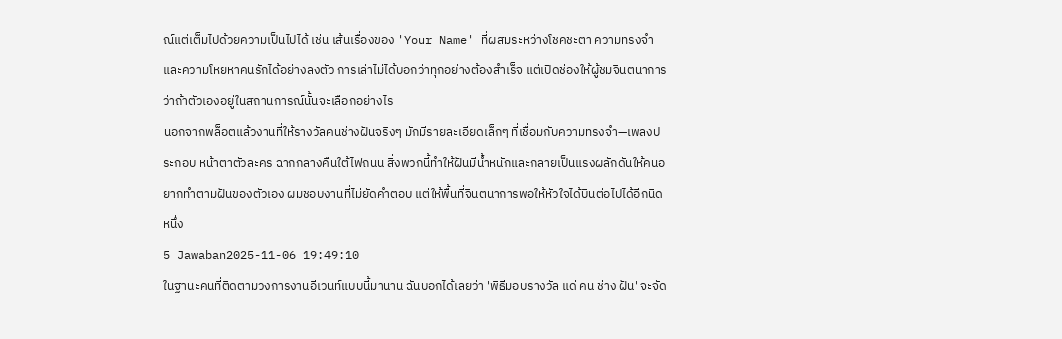ณ์แต่เต็มไปด้วยความเป็นไปได้ เช่น เส้นเรื่องของ 'Your Name' ที่ผสมระหว่างโชคชะตา ความทรงจำ และความโหยหาคนรักได้อย่างลงตัว การเล่าไม่ได้บอกว่าทุกอย่างต้องสำเร็จ แต่เปิดช่องให้ผู้ชมจินตนาการว่าถ้าตัวเองอยู่ในสถานการณ์นั้นจะเลือกอย่างไร
นอกจากพล็อตแล้วงานที่ให้รางวัลคนช่างฝันจริงๆ มักมีรายละเอียดเล็กๆ ที่เชื่อมกับความทรงจำ—เพลงประกอบ หน้าตาตัวละคร ฉากกลางคืนใต้ไฟถนน สิ่งพวกนี้ทำให้ฝันมีน้ำหนักและกลายเป็นแรงผลักดันให้คนอยากทำตามฝันของตัวเอง ผมชอบงานที่ไม่ยัดคำตอบ แต่ให้พื้นที่จินตนาการพอให้หัวใจได้บินต่อไปได้อีกนิดหนึ่ง
5 Jawaban2025-11-06 19:49:10
ในฐานะคนที่ติดตามวงการงานอีเวนท์แบบนี้มานาน ฉันบอกได้เลยว่า 'พิธีมอบรางวัล แด่ คน ช่าง ฝัน' จะจัด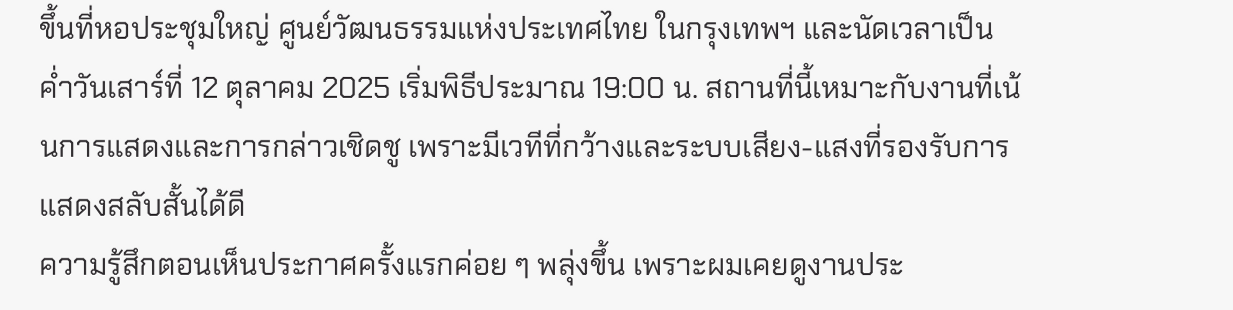ขึ้นที่หอประชุมใหญ่ ศูนย์วัฒนธรรมแห่งประเทศไทย ในกรุงเทพฯ และนัดเวลาเป็นค่ำวันเสาร์ที่ 12 ตุลาคม 2025 เริ่มพิธีประมาณ 19:00 น. สถานที่นี้เหมาะกับงานที่เน้นการแสดงและการกล่าวเชิดชู เพราะมีเวทีที่กว้างและระบบเสียง-แสงที่รองรับการแสดงสลับสั้นได้ดี
ความรู้สึกตอนเห็นประกาศครั้งแรกค่อย ๆ พลุ่งขึ้น เพราะผมเคยดูงานประ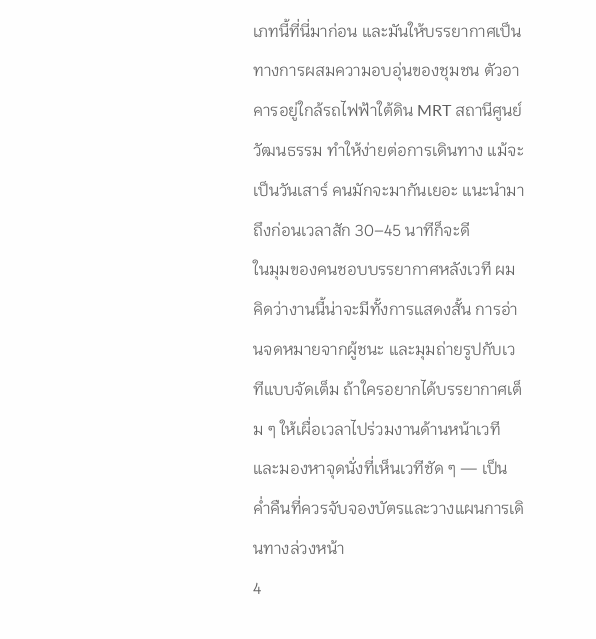เภทนี้ที่นี่มาก่อน และมันให้บรรยากาศเป็นทางการผสมความอบอุ่นของชุมชน ตัวอาคารอยู่ใกล้รถไฟฟ้าใต้ดิน MRT สถานีศูนย์วัฒนธรรม ทำให้ง่ายต่อการเดินทาง แม้จะเป็นวันเสาร์ คนมักจะมากันเยอะ แนะนำมาถึงก่อนเวลาสัก 30–45 นาทีก็จะดี
ในมุมของคนชอบบรรยากาศหลังเวที ผมคิดว่างานนี้น่าจะมีทั้งการแสดงสั้น การอ่านจดหมายจากผู้ชนะ และมุมถ่ายรูปกับเวทีแบบจัดเต็ม ถ้าใครอยากได้บรรยากาศเต็ม ๆ ให้เผื่อเวลาไปร่วมงานด้านหน้าเวทีและมองหาจุดนั่งที่เห็นเวทีชัด ๆ — เป็นค่ำคืนที่ควรจับจองบัตรและวางแผนการเดินทางล่วงหน้า
4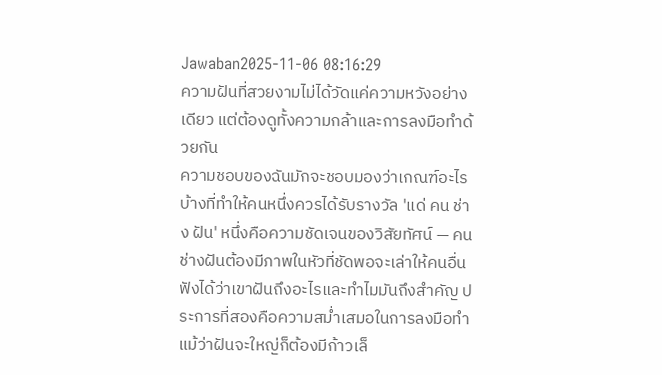Jawaban2025-11-06 08:16:29
ความฝันที่สวยงามไม่ได้วัดแค่ความหวังอย่างเดียว แต่ต้องดูทั้งความกล้าและการลงมือทำด้วยกัน
ความชอบของฉันมักจะชอบมองว่าเกณฑ์อะไรบ้างที่ทำให้คนหนึ่งควรได้รับรางวัล 'แด่ คน ช่าง ฝัน' หนึ่งคือความชัดเจนของวิสัยทัศน์ — คนช่างฝันต้องมีภาพในหัวที่ชัดพอจะเล่าให้คนอื่นฟังได้ว่าเขาฝันถึงอะไรและทำไมมันถึงสำคัญ ประการที่สองคือความสม่ำเสมอในการลงมือทำ แม้ว่าฝันจะใหญ่ก็ต้องมีก้าวเล็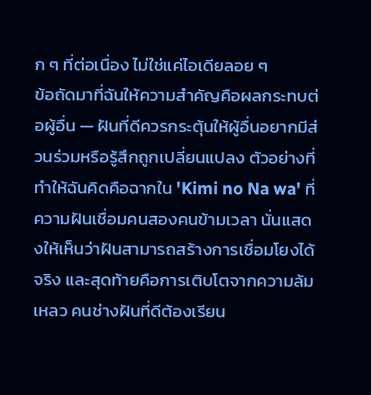ก ๆ ที่ต่อเนื่อง ไม่ใช่แค่ไอเดียลอย ๆ
ข้อถัดมาที่ฉันให้ความสำคัญคือผลกระทบต่อผู้อื่น — ฝันที่ดีควรกระตุ้นให้ผู้อื่นอยากมีส่วนร่วมหรือรู้สึกถูกเปลี่ยนแปลง ตัวอย่างที่ทำให้ฉันคิดคือฉากใน 'Kimi no Na wa' ที่ความฝันเชื่อมคนสองคนข้ามเวลา นั่นแสดงให้เห็นว่าฝันสามารถสร้างการเชื่อมโยงได้จริง และสุดท้ายคือการเติบโตจากความล้มเหลว คนช่างฝันที่ดีต้องเรียน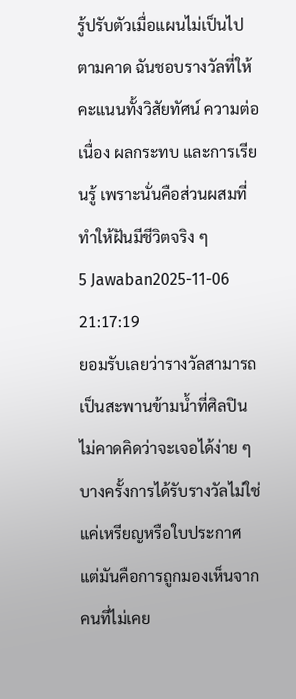รู้ปรับตัวเมื่อแผนไม่เป็นไปตามคาด ฉันชอบรางวัลที่ให้คะแนนทั้งวิสัยทัศน์ ความต่อเนื่อง ผลกระทบ และการเรียนรู้ เพราะนั่นคือส่วนผสมที่ทำให้ฝันมีชีวิตจริง ๆ
5 Jawaban2025-11-06 21:17:19
ยอมรับเลยว่ารางวัลสามารถเป็นสะพานข้ามน้ำที่ศิลปินไม่คาดคิดว่าจะเจอได้ง่าย ๆ
บางครั้งการได้รับรางวัลไม่ใช่แค่เหรียญหรือใบประกาศ แต่มันคือการถูกมองเห็นจากคนที่ไม่เคย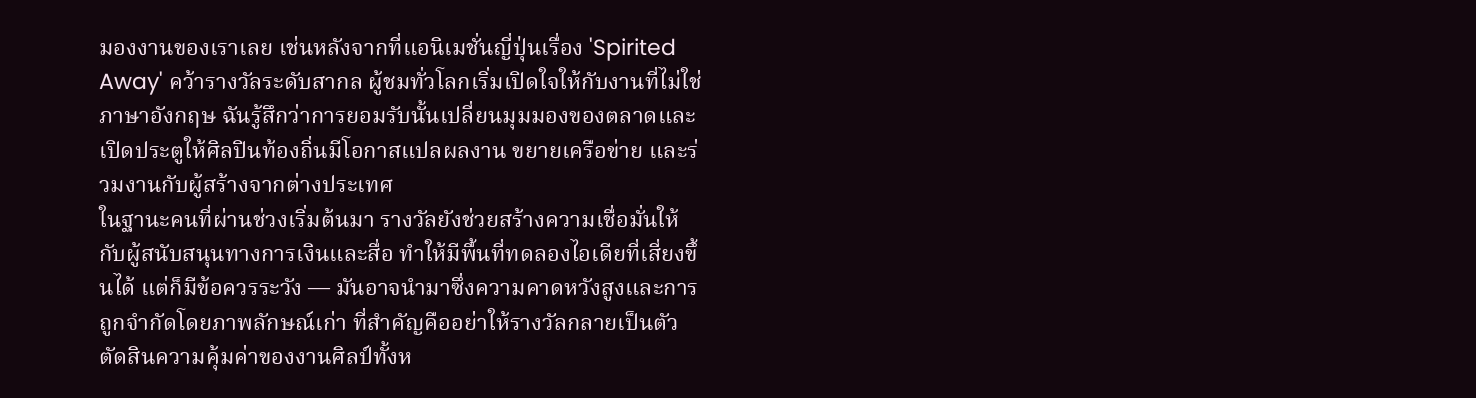มองงานของเราเลย เช่นหลังจากที่แอนิเมชั่นญี่ปุ่นเรื่อง 'Spirited Away' คว้ารางวัลระดับสากล ผู้ชมทั่วโลกเริ่มเปิดใจให้กับงานที่ไม่ใช่ภาษาอังกฤษ ฉันรู้สึกว่าการยอมรับนั้นเปลี่ยนมุมมองของตลาดและเปิดประตูให้ศิลปินท้องถิ่นมีโอกาสแปลผลงาน ขยายเครือข่าย และร่วมงานกับผู้สร้างจากต่างประเทศ
ในฐานะคนที่ผ่านช่วงเริ่มต้นมา รางวัลยังช่วยสร้างความเชื่อมั่นให้กับผู้สนับสนุนทางการเงินและสื่อ ทำให้มีพื้นที่ทดลองไอเดียที่เสี่ยงขึ้นได้ แต่ก็มีข้อควรระวัง — มันอาจนำมาซึ่งความคาดหวังสูงและการถูกจำกัดโดยภาพลักษณ์เก่า ที่สำคัญคืออย่าให้รางวัลกลายเป็นตัวตัดสินความคุ้มค่าของงานศิลป์ทั้งห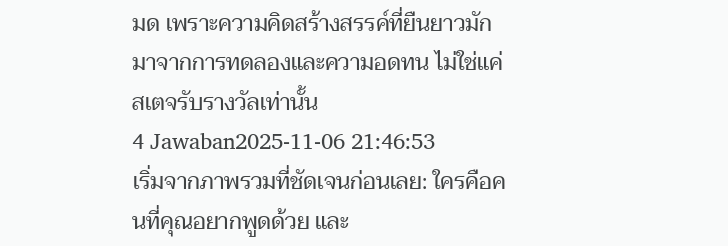มด เพราะความคิดสร้างสรรค์ที่ยืนยาวมักมาจากการทดลองและความอดทน ไม่ใช่แค่สเตจรับรางวัลเท่านั้น
4 Jawaban2025-11-06 21:46:53
เริ่มจากภาพรวมที่ชัดเจนก่อนเลย: ใครคือคนที่คุณอยากพูดด้วย และ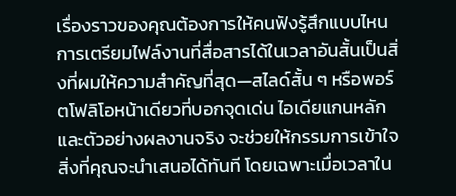เรื่องราวของคุณต้องการให้คนฟังรู้สึกแบบไหน
การเตรียมไฟล์งานที่สื่อสารได้ในเวลาอันสั้นเป็นสิ่งที่ผมให้ความสำคัญที่สุด—สไลด์สั้น ๆ หรือพอร์ตโฟลิโอหน้าเดียวที่บอกจุดเด่น ไอเดียแกนหลัก และตัวอย่างผลงานจริง จะช่วยให้กรรมการเข้าใจสิ่งที่คุณจะนำเสนอได้ทันที โดยเฉพาะเมื่อเวลาใน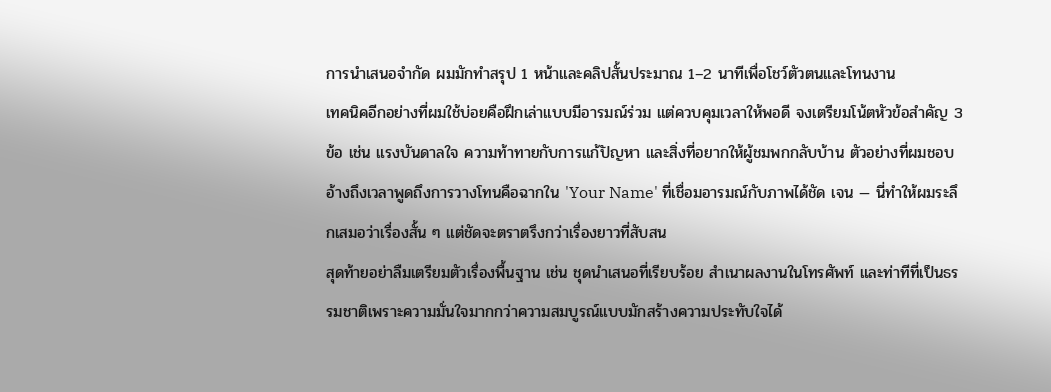การนำเสนอจำกัด ผมมักทำสรุป 1 หน้าและคลิปสั้นประมาณ 1–2 นาทีเพื่อโชว์ตัวตนและโทนงาน
เทคนิคอีกอย่างที่ผมใช้บ่อยคือฝึกเล่าแบบมีอารมณ์ร่วม แต่ควบคุมเวลาให้พอดี จงเตรียมโน้ตหัวข้อสำคัญ 3 ข้อ เช่น แรงบันดาลใจ ความท้าทายกับการแก้ปัญหา และสิ่งที่อยากให้ผู้ชมพกกลับบ้าน ตัวอย่างที่ผมชอบอ้างถึงเวลาพูดถึงการวางโทนคือฉากใน 'Your Name' ที่เชื่อมอารมณ์กับภาพได้ชัด เจน — นี่ทำให้ผมระลึกเสมอว่าเรื่องสั้น ๆ แต่ชัดจะตราตรึงกว่าเรื่องยาวที่สับสน
สุดท้ายอย่าลืมเตรียมตัวเรื่องพื้นฐาน เช่น ชุดนำเสนอที่เรียบร้อย สำเนาผลงานในโทรศัพท์ และท่าทีที่เป็นธรรมชาติเพราะความมั่นใจมากกว่าความสมบูรณ์แบบมักสร้างความประทับใจได้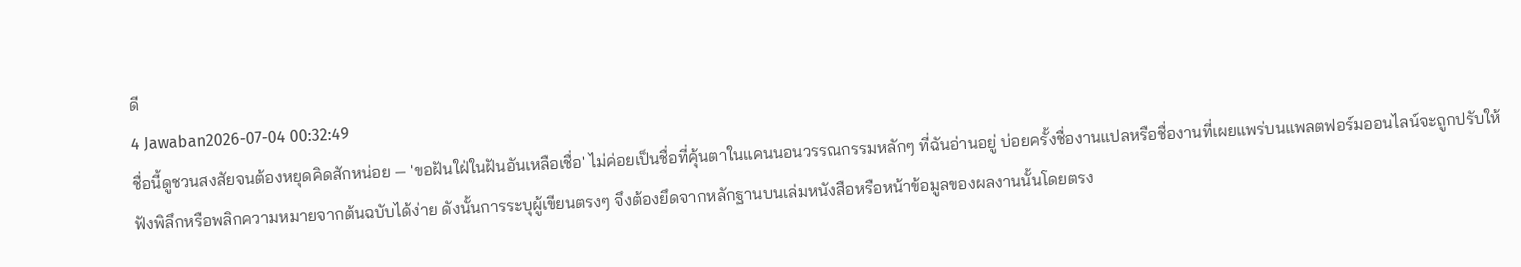ดี
4 Jawaban2026-07-04 00:32:49
ชื่อนี้ดูชวนสงสัยจนต้องหยุดคิดสักหน่อย — 'ขอฝันใฝ่ในฝันอันเหลือเชื่อ' ไม่ค่อยเป็นชื่อที่คุ้นตาในแคนนอนวรรณกรรมหลักๆ ที่ฉันอ่านอยู่ บ่อยครั้งชื่องานแปลหรือชื่องานที่เผยแพร่บนแพลตฟอร์มออนไลน์จะถูกปรับให้ฟังพิลึกหรือพลิกความหมายจากต้นฉบับได้ง่าย ดังนั้นการระบุผู้เขียนตรงๆ จึงต้องยึดจากหลักฐานบนเล่มหนังสือหรือหน้าข้อมูลของผลงานนั้นโดยตรง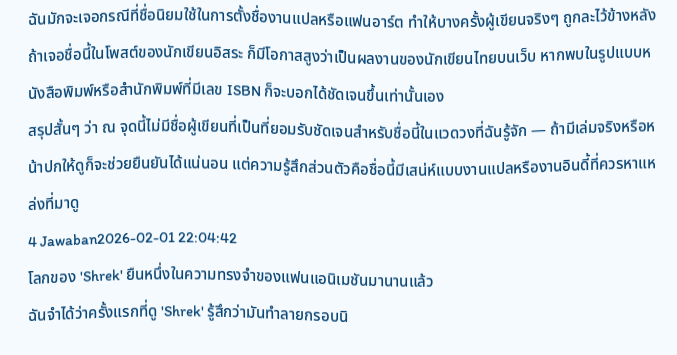ฉันมักจะเจอกรณีที่ชื่อนิยมใช้ในการตั้งชื่องานแปลหรือแฟนอาร์ต ทำให้บางครั้งผู้เขียนจริงๆ ถูกละไว้ข้างหลัง ถ้าเจอชื่อนี้ในโพสต์ของนักเขียนอิสระ ก็มีโอกาสสูงว่าเป็นผลงานของนักเขียนไทยบนเว็บ หากพบในรูปแบบหนังสือพิมพ์หรือสำนักพิมพ์ที่มีเลข ISBN ก็จะบอกได้ชัดเจนขึ้นเท่านั้นเอง
สรุปสั้นๆ ว่า ณ จุดนี้ไม่มีชื่อผู้เขียนที่เป็นที่ยอมรับชัดเจนสำหรับชื่อนี้ในแวดวงที่ฉันรู้จัก — ถ้ามีเล่มจริงหรือหน้าปกให้ดูก็จะช่วยยืนยันได้แน่นอน แต่ความรู้สึกส่วนตัวคือชื่อนี้มีเสน่ห์แบบงานแปลหรืองานอินดี้ที่ควรหาแหล่งที่มาดู
4 Jawaban2026-02-01 22:04:42
โลกของ 'Shrek' ยืนหนึ่งในความทรงจำของแฟนแอนิเมชันมานานแล้ว
ฉันจำได้ว่าครั้งแรกที่ดู 'Shrek' รู้สึกว่ามันทำลายกรอบนิ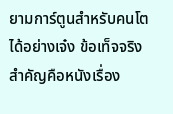ยามการ์ตูนสำหรับคนโตได้อย่างเจ๋ง ข้อเท็จจริงสำคัญคือหนังเรื่อง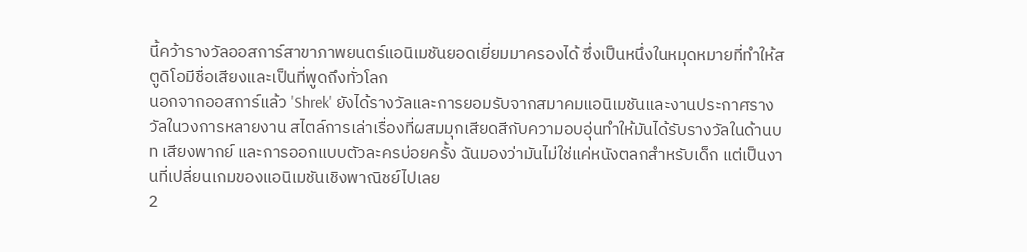นี้คว้ารางวัลออสการ์สาขาภาพยนตร์แอนิเมชันยอดเยี่ยมมาครองได้ ซึ่งเป็นหนึ่งในหมุดหมายที่ทำให้สตูดิโอมีชื่อเสียงและเป็นที่พูดถึงทั่วโลก
นอกจากออสการ์แล้ว 'Shrek' ยังได้รางวัลและการยอมรับจากสมาคมแอนิเมชันและงานประกาศรางวัลในวงการหลายงาน สไตล์การเล่าเรื่องที่ผสมมุกเสียดสีกับความอบอุ่นทำให้มันได้รับรางวัลในด้านบท เสียงพากย์ และการออกแบบตัวละครบ่อยครั้ง ฉันมองว่ามันไม่ใช่แค่หนังตลกสำหรับเด็ก แต่เป็นงานที่เปลี่ยนเกมของแอนิเมชันเชิงพาณิชย์ไปเลย
2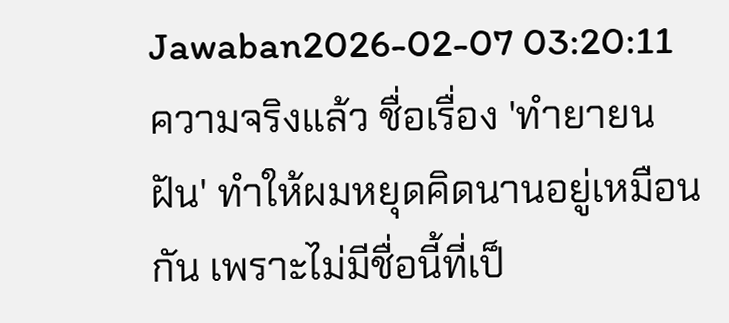Jawaban2026-02-07 03:20:11
ความจริงแล้ว ชื่อเรื่อง 'ทำยายนฝัน' ทำให้ผมหยุดคิดนานอยู่เหมือนกัน เพราะไม่มีชื่อนี้ที่เป็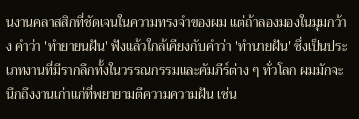นงานคลาสสิกที่ชัดเจนในความทรงจำของผม แต่ถ้าลองมองในมุมกว้าง คำว่า 'ทำยายนฝัน' ฟังแล้วใกล้เคียงกับคำว่า 'ทำนายฝัน' ซึ่งเป็นประเภทงานที่มีรากลึกทั้งในวรรณกรรมและคัมภีร์ต่าง ๆ ทั่วโลก ผมมักจะนึกถึงงานเก่าแก่ที่พยายามตีความความฝัน เช่น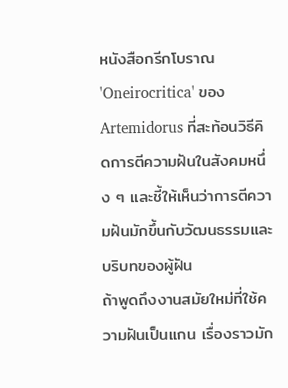หนังสือกรีกโบราณ 'Oneirocritica' ของ Artemidorus ที่สะท้อนวิธีคิดการตีความฝันในสังคมหนึ่ง ๆ และชี้ให้เห็นว่าการตีความฝันมักขึ้นกับวัฒนธรรมและบริบทของผู้ฝัน
ถ้าพูดถึงงานสมัยใหม่ที่ใช้ความฝันเป็นแกน เรื่องราวมัก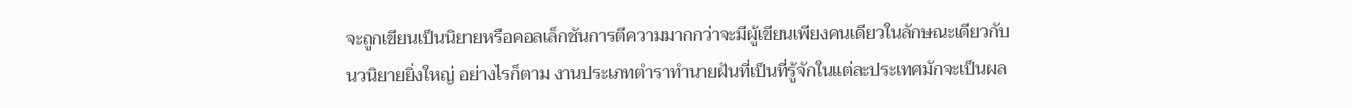จะถูกเขียนเป็นนิยายหรือคอลเล็กชันการตีความมากกว่าจะมีผู้เขียนเพียงคนเดียวในลักษณะเดียวกับนวนิยายยิ่งใหญ่ อย่างไรก็ตาม งานประเภทตำราทำนายฝันที่เป็นที่รู้จักในแต่ละประเทศมักจะเป็นผล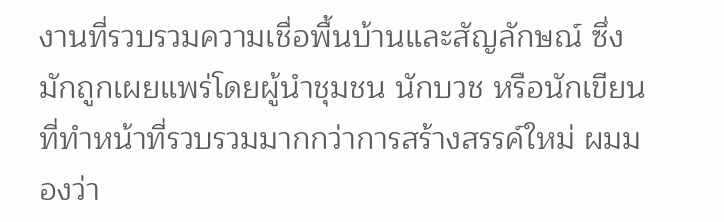งานที่รวบรวมความเชื่อพื้นบ้านและสัญลักษณ์ ซึ่งมักถูกเผยแพร่โดยผู้นำชุมชน นักบวช หรือนักเขียนที่ทำหน้าที่รวบรวมมากกว่าการสร้างสรรค์ใหม่ ผมมองว่า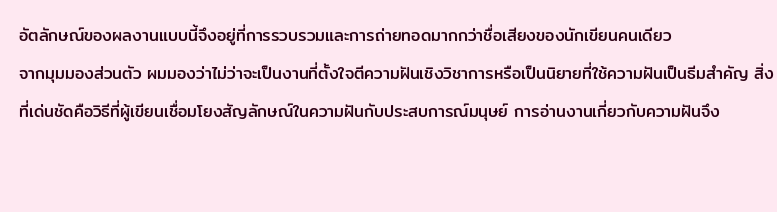อัตลักษณ์ของผลงานแบบนี้จึงอยู่ที่การรวบรวมและการถ่ายทอดมากกว่าชื่อเสียงของนักเขียนคนเดียว
จากมุมมองส่วนตัว ผมมองว่าไม่ว่าจะเป็นงานที่ตั้งใจตีความฝันเชิงวิชาการหรือเป็นนิยายที่ใช้ความฝันเป็นธีมสำคัญ สิ่งที่เด่นชัดคือวิธีที่ผู้เขียนเชื่อมโยงสัญลักษณ์ในความฝันกับประสบการณ์มนุษย์ การอ่านงานเกี่ยวกับความฝันจึง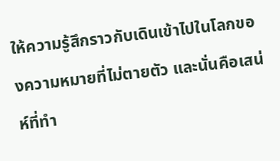ให้ความรู้สึกราวกับเดินเข้าไปในโลกของความหมายที่ไม่ตายตัว และนั่นคือเสน่ห์ที่ทำ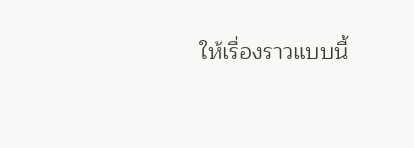ให้เรื่องราวแบบนี้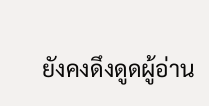ยังคงดึงดูดผู้อ่าน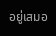อยู่เสมอ